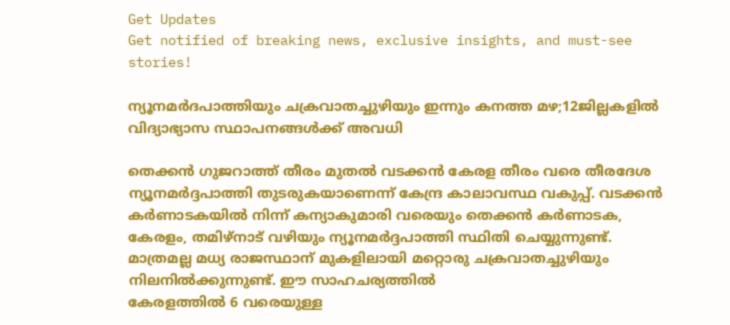Get Updates
Get notified of breaking news, exclusive insights, and must-see stories!

ന്യൂനമർദപാത്തിയും ചക്രവാതച്ചുഴിയും ഇന്നും കനത്ത മഴ;12ജില്ലകളില്‍ വിദ്യാഭ്യാസ സ്ഥാപനങ്ങള്‍ക്ക് അവധി

തെക്കൻ ഗുജറാത്ത് തീരം മുതൽ വടക്കൻ കേരള തീരം വരെ തീരദേശ ന്യൂനമർദ്ദപാത്തി തുടരുകയാണെന്ന് കേന്ദ്ര കാലാവസ്ഥ വകുപ്പ്. വടക്കൻ കര്‍ണാടകയില്‍ നിന്ന് കന്യാകുമാരി വരെയും തെക്കൻ കര്‍ണാടക, കേരളം, തമിഴ്നാട് വഴിയും ന്യൂനമർദ്ദപാത്തി സ്ഥിതി ചെയ്യുന്നുണ്ട്. മാത്രമല്ല മധ്യ രാജസ്ഥാന് മുകളിലായി മറ്റൊരു ചക്രവാതച്ചുഴിയും നിലനിൽക്കുന്നുണ്ട്. ഈ സാഹചര്യത്തിൽ
കേരളത്തിൽ 6 വരെയുള്ള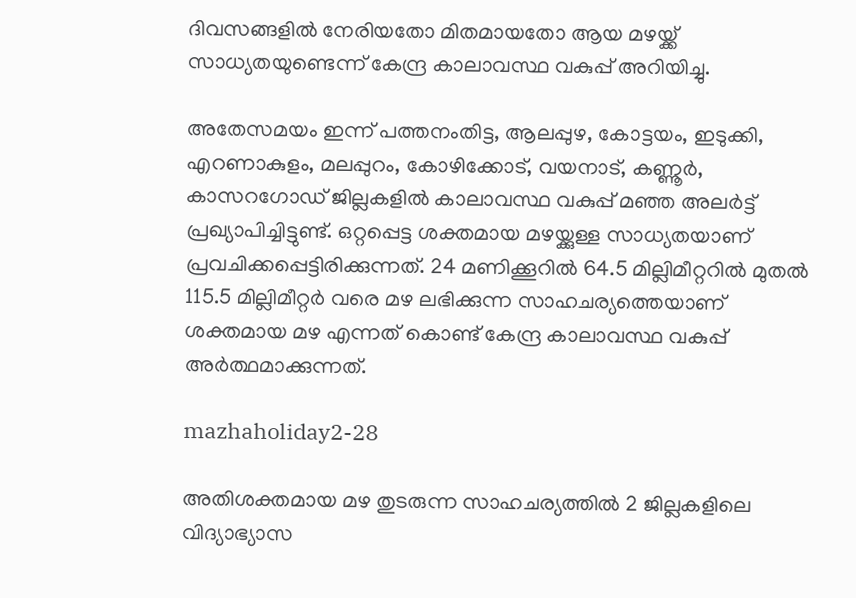ദിവസങ്ങളിൽ നേരിയതോ മിതമായതോ ആയ മഴയ്ക്ക് സാധ്യതയുണ്ടെന്ന് കേന്ദ്ര കാലാവസ്ഥ വകുപ്പ് അറിയിച്ചു.

അതേസമയം ഇന്ന് പത്തനംതിട്ട, ആലപ്പുഴ, കോട്ടയം, ഇടുക്കി, എറണാകുളം, മലപ്പുറം, കോഴിക്കോട്, വയനാട്, കണ്ണൂർ, കാസറഗോഡ് ജില്ലകളിൽ കാലാവസ്ഥ വകുപ്പ് മഞ്ഞ അലർട്ട് പ്രഖ്യാപിച്ചിട്ടുണ്ട്. ഒറ്റപ്പെട്ട ശക്തമായ മഴയ്ക്കുള്ള സാധ്യതയാണ് പ്രവചിക്കപ്പെട്ടിരിക്കുന്നത്. 24 മണിക്കൂറിൽ 64.5 മില്ലിമീറ്ററിൽ മുതൽ 115.5 മില്ലിമീറ്റർ വരെ മഴ ലഭിക്കുന്ന സാഹചര്യത്തെയാണ് ശക്തമായ മഴ എന്നത് കൊണ്ട് കേന്ദ്ര കാലാവസ്ഥ വകുപ്പ് അർത്ഥമാക്കുന്നത്.

mazhaholiday2-28

അതിശക്തമായ മഴ തുടരുന്ന സാഹചര്യത്തിൽ 2 ജില്ലകളിലെ വിദ്യാഭ്യാസ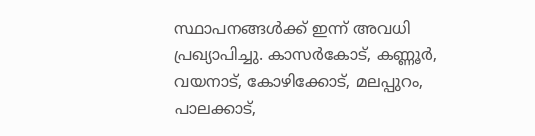സ്ഥാപനങ്ങൾക്ക് ഇന്ന് അവധി പ്രഖ്യാപിച്ചു. കാസര്‍കോട്, കണ്ണൂര്‍, വയനാട്, കോഴിക്കോട്, മലപ്പുറം, പാലക്കാട്,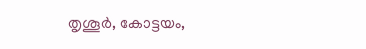തൃശൂര്‍, കോട്ടയം,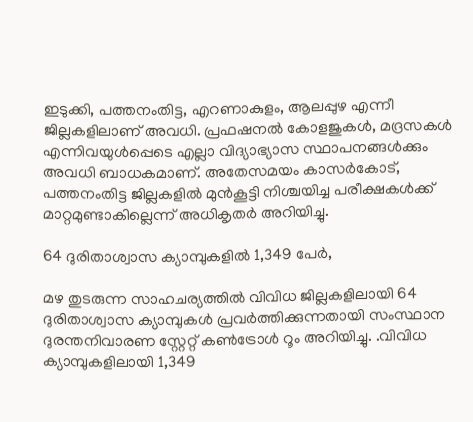ഇടുക്കി, പത്തനംതിട്ട, എറണാകുളം, ആലപ്പുഴ എന്നീ ജില്ലകളിലാണ് അവധി. പ്രഫഷനൽ കോളജുകൾ, മദ്രസകൾ എന്നിവയുൾപ്പെടെ എല്ലാ വിദ്യാഭ്യാസ സ്ഥാപനങ്ങൾക്കും അവധി ബാധകമാണ്. അതേസമയം കാസർകോട്, പത്തനംതിട്ട ജില്ലകളിൽ മുൻകൂട്ടി നിശ്ചയിച്ച പരീക്ഷകൾക്ക് മാറ്റമുണ്ടാകില്ലെന്ന് അധികൃതർ അറിയിച്ചു.

64 ദുരിതാശ്വാസ ക്യാമ്പുകളിൽ 1,349 പേർ,

മഴ തുടരുന്ന സാഹചര്യത്തിൽ വിവിധ ജില്ലകളിലായി 64 ദുരിതാശ്വാസ ക്യാമ്പുകൾ പ്രവർത്തിക്കുന്നതായി സംസ്ഥാന ദുരന്തനിവാരണ സ്റ്റേറ്റ് കൺട്രോൾ റൂം അറിയിച്ചു. .വിവിധ ക്യാമ്പുകളിലായി 1,349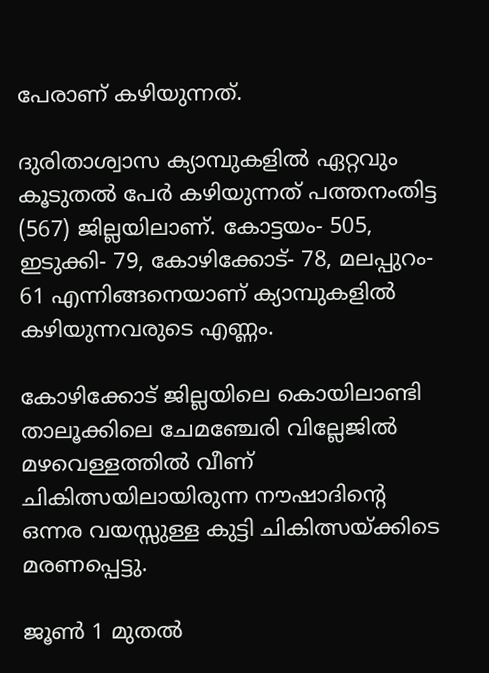പേരാണ് കഴിയുന്നത്.

ദുരിതാശ്വാസ ക്യാമ്പുകളിൽ ഏറ്റവും കൂടുതൽ പേർ കഴിയുന്നത് പത്തനംതിട്ട (567) ജില്ലയിലാണ്. കോട്ടയം- 505, ഇടുക്കി- 79, കോഴിക്കോട്- 78, മലപ്പുറം- 61 എന്നിങ്ങനെയാണ് ക്യാമ്പുകളിൽ കഴിയുന്നവരുടെ എണ്ണം.

കോഴിക്കോട് ജില്ലയിലെ കൊയിലാണ്ടി താലൂക്കിലെ ചേമഞ്ചേരി വില്ലേജിൽ മഴവെള്ളത്തിൽ വീണ് ചികിത്സയിലായിരുന്ന നൗഷാദിന്റെ ഒന്നര വയസ്സുള്ള കുട്ടി ചികിത്സയ്ക്കിടെ മരണപ്പെട്ടു.

ജൂൺ 1 മുതൽ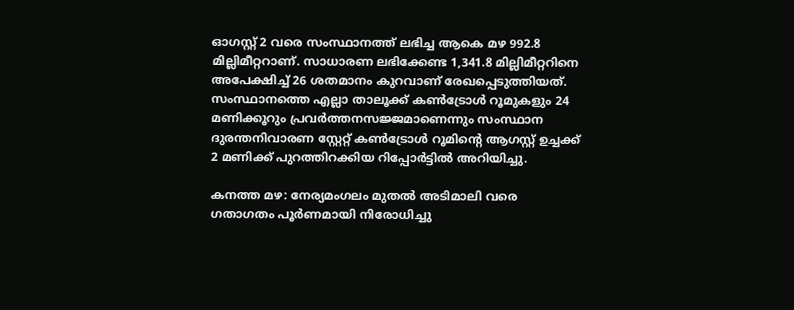ഓഗസ്റ്റ് 2 വരെ സംസ്ഥാനത്ത് ലഭിച്ച ആകെ മഴ 992.8 മില്ലിമീറ്ററാണ്. സാധാരണ ലഭിക്കേണ്ട 1,341.8 മില്ലിമീറ്ററിനെ അപേക്ഷിച്ച് 26 ശതമാനം കുറവാണ് രേഖപ്പെടുത്തിയത്. സംസ്ഥാനത്തെ എല്ലാ താലൂക്ക് കൺട്രോൾ റൂമുകളും 24 മണിക്കൂറും പ്രവർത്തനസജ്ജമാണെന്നും സംസ്ഥാന ദുരന്തനിവാരണ സ്റ്റേറ്റ് കൺട്രോൾ റൂമിന്റെ ആഗസ്റ്റ് ഉച്ചക്ക് 2 മണിക്ക് പുറത്തിറക്കിയ റിപ്പോർട്ടിൽ അറിയിച്ചു.

കനത്ത മഴ: നേര്യമംഗലം മുതല്‍ അടിമാലി വരെ ഗതാഗതം പൂര്‍ണമായി നിരോധിച്ചു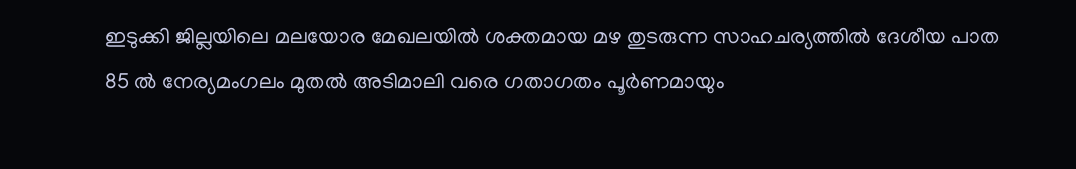ഇടുക്കി ജില്ലയിലെ മലയോര മേഖലയില്‍ ശക്തമായ മഴ തുടരുന്ന സാഹചര്യത്തില്‍ ദേശീയ പാത 85 ല്‍ നേര്യമംഗലം മുതല്‍ അടിമാലി വരെ ഗതാഗതം പൂര്‍ണമായും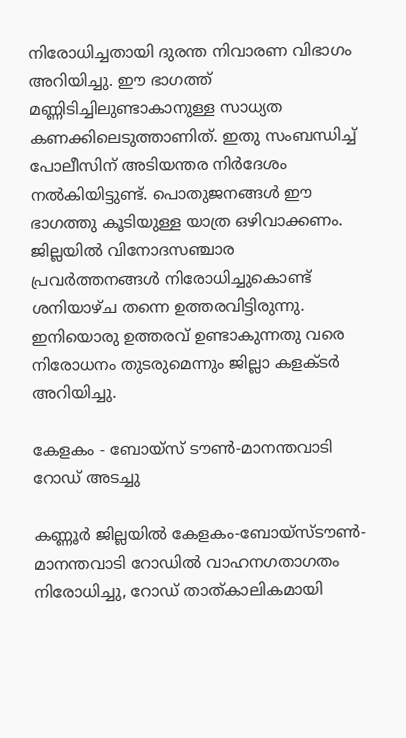നിരോധിച്ചതായി ദുരന്ത നിവാരണ വിഭാഗം അറിയിച്ചു. ഈ ഭാഗത്ത് മണ്ണിടിച്ചിലുണ്ടാകാനുള്ള സാധ്യത കണക്കിലെടുത്താണിത്. ഇതു സംബന്ധിച്ച് പോലീസിന് അടിയന്തര നിര്‍ദേശം നല്‍കിയിട്ടുണ്ട്. പൊതുജനങ്ങള്‍ ഈ ഭാഗത്തു കൂടിയുള്ള യാത്ര ഒഴിവാക്കണം. ജില്ലയിൽ വിനോദസഞ്ചാര പ്രവര്‍ത്തനങ്ങൾ നിരോധിച്ചുകൊണ്ട് ശനിയാഴ്ച തന്നെ ഉത്തരവിട്ടിരുന്നു. ഇനിയൊരു ഉത്തരവ് ഉണ്ടാകുന്നതു വരെ നിരോധനം തുടരുമെന്നും ജില്ലാ കളക്ടർ അറിയിച്ചു.

കേളകം - ബോയ്സ് ടൗൺ-മാനന്തവാടി റോഡ് അടച്ചു

കണ്ണൂർ ജില്ലയിൽ കേളകം-ബോയ്സ്ടൗൺ-മാനന്തവാടി റോഡിൽ വാഹനഗതാഗതം നിരോധിച്ചു, റോഡ് താത്കാലികമായി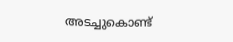അടച്ചുകൊണ്ട്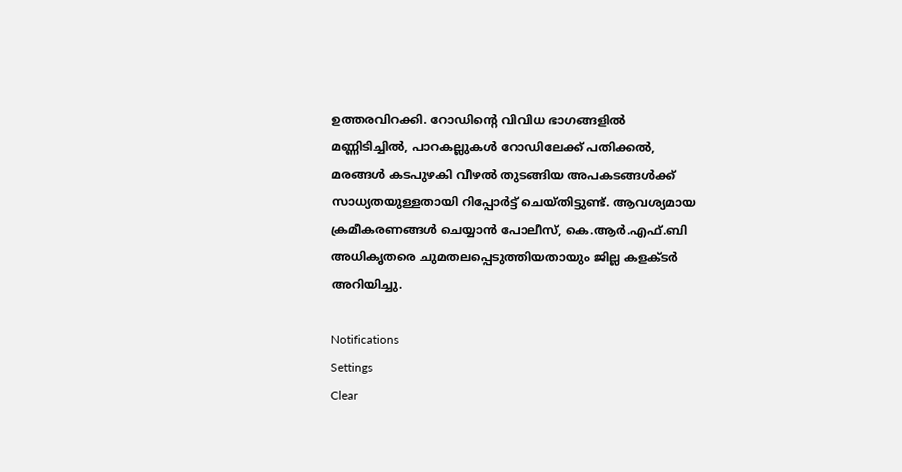ഉത്തരവിറക്കി. റോഡിന്റെ വിവിധ ഭാഗങ്ങളിൽ മണ്ണിടിച്ചിൽ, പാറകല്ലുകൾ റോഡിലേക്ക് പതിക്കൽ, മരങ്ങൾ കടപുഴകി വീഴൽ തുടങ്ങിയ അപകടങ്ങൾക്ക് സാധ്യതയുള്ളതായി റിപ്പോർട്ട്‌ ചെയ്തിട്ടുണ്ട്. ആവശ്യമായ ക്രമീകരണങ്ങൾ ചെയ്യാൻ പോലീസ്, കെ.ആർ.എഫ്.ബി അധികൃതരെ ചുമതലപ്പെടുത്തിയതായും ജില്ല കളക്ടർ അറിയിച്ചു.

Notifications
Settings
Clear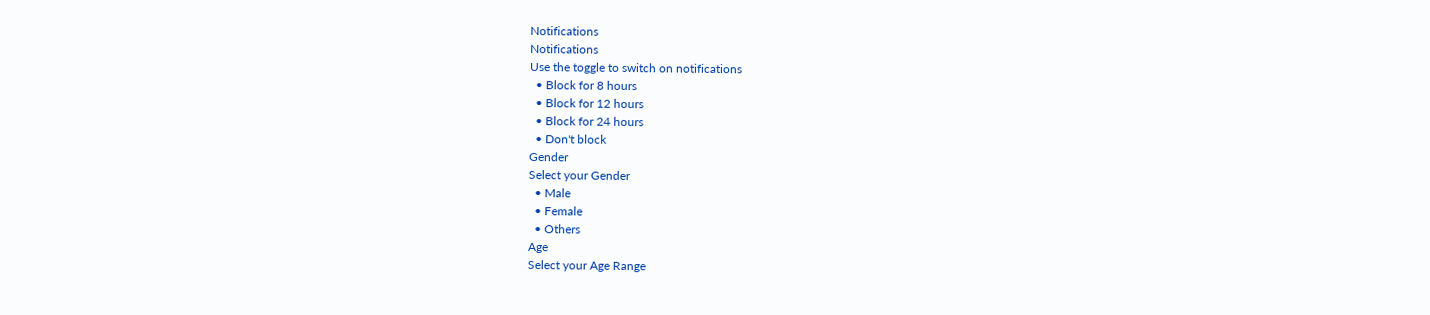Notifications
Notifications
Use the toggle to switch on notifications
  • Block for 8 hours
  • Block for 12 hours
  • Block for 24 hours
  • Don't block
Gender
Select your Gender
  • Male
  • Female
  • Others
Age
Select your Age Range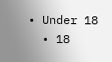• Under 18
  • 18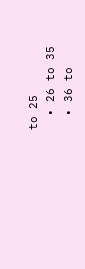to 25
  • 26 to 35
  • 36 to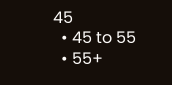45
  • 45 to 55
  • 55+